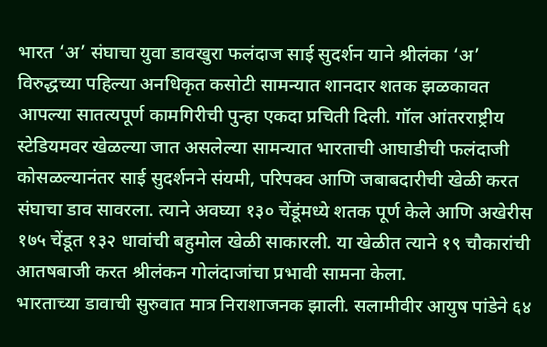भारत ‘अ’ संघाचा युवा डावखुरा फलंदाज साई सुदर्शन याने श्रीलंका ‘अ’ विरुद्धच्या पहिल्या अनधिकृत कसोटी सामन्यात शानदार शतक झळकावत आपल्या सातत्यपूर्ण कामगिरीची पुन्हा एकदा प्रचिती दिली. गॉल आंतरराष्ट्रीय स्टेडियमवर खेळल्या जात असलेल्या सामन्यात भारताची आघाडीची फलंदाजी कोसळल्यानंतर साई सुदर्शनने संयमी, परिपक्व आणि जबाबदारीची खेळी करत संघाचा डाव सावरला. त्याने अवघ्या १३० चेंडूंमध्ये शतक पूर्ण केले आणि अखेरीस १७५ चेंडूत १३२ धावांची बहुमोल खेळी साकारली. या खेळीत त्याने १९ चौकारांची आतषबाजी करत श्रीलंकन गोलंदाजांचा प्रभावी सामना केला.
भारताच्या डावाची सुरुवात मात्र निराशाजनक झाली. सलामीवीर आयुष पांडेने ६४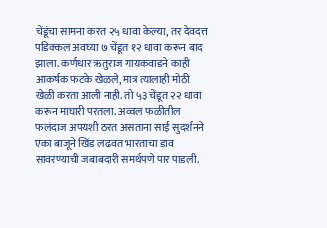चेंडूंचा सामना करत २५ धावा केल्या, तर देवदत्त पडिक्कल अवघ्या ७ चेंडूत १२ धावा करून बाद झाला. कर्णधार ऋतुराज गायकवाडने काही आकर्षक फटके खेळले, मात्र त्यालाही मोठी खेळी करता आली नाही. तो ५३ चेंडूत २२ धावा करून माघारी परतला. अव्वल फळीतील फलंदाज अपयशी ठरत असताना साई सुदर्शनने एका बाजूने खिंड लढवत भारताचा डाव सावरण्याची जबाबदारी समर्थपणे पार पाडली.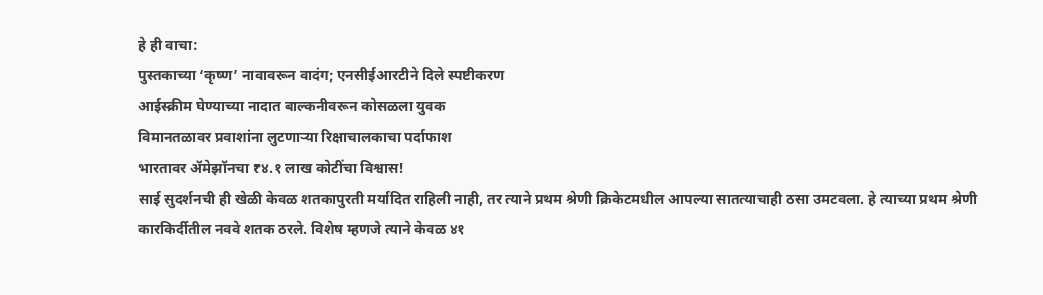हे ही वाचा:
पुस्तकाच्या ‘कृष्ण’ नावावरून वादंग; एनसीईआरटीने दिले स्पष्टीकरण
आईस्क्रीम घेण्याच्या नादात बाल्कनीवरून कोसळला युवक
विमानतळावर प्रवाशांना लुटणाऱ्या रिक्षाचालकाचा पर्दाफाश
भारतावर ॲमेझॉनचा ₹४.१ लाख कोटींचा विश्वास!
साई सुदर्शनची ही खेळी केवळ शतकापुरती मर्यादित राहिली नाही, तर त्याने प्रथम श्रेणी क्रिकेटमधील आपल्या सातत्याचाही ठसा उमटवला. हे त्याच्या प्रथम श्रेणी कारकिर्दीतील नववे शतक ठरले. विशेष म्हणजे त्याने केवळ ४१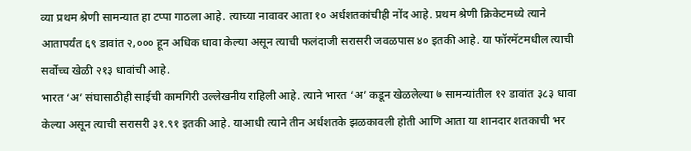व्या प्रथम श्रेणी सामन्यात हा टप्पा गाठला आहे. त्याच्या नावावर आता १० अर्धशतकांचीही नोंद आहे. प्रथम श्रेणी क्रिकेटमध्ये त्याने आतापर्यंत ६९ डावांत २,००० हून अधिक धावा केल्या असून त्याची फलंदाजी सरासरी जवळपास ४० इतकी आहे. या फॉरमॅटमधील त्याची सर्वोच्च खेळी २१३ धावांची आहे.
भारत ‘अ’ संघासाठीही साईची कामगिरी उल्लेखनीय राहिली आहे. त्याने भारत ‘अ’ कडून खेळलेल्या ७ सामन्यांतील १२ डावांत ३८३ धावा केल्या असून त्याची सरासरी ३१.९१ इतकी आहे. याआधी त्याने तीन अर्धशतके झळकावली होती आणि आता या शानदार शतकाची भर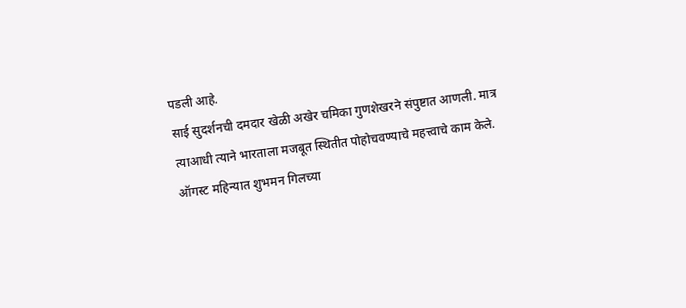पडली आहे.
साई सुदर्शनची दमदार खेळी अखेर चमिका गुणशेखरने संपुष्टात आणली. मात्र त्याआधी त्याने भारताला मजबूत स्थितीत पोहोचवण्याचे महत्त्वाचे काम केले.
ऑगस्ट महिन्यात शुभमन गिलच्या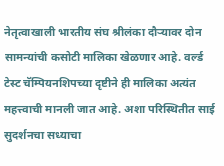नेतृत्वाखाली भारतीय संघ श्रीलंका दौऱ्यावर दोन सामन्यांची कसोटी मालिका खेळणार आहे. वर्ल्ड टेस्ट चॅम्पियनशिपच्या दृष्टीने ही मालिका अत्यंत महत्त्वाची मानली जात आहे. अशा परिस्थितीत साई सुदर्शनचा सध्याचा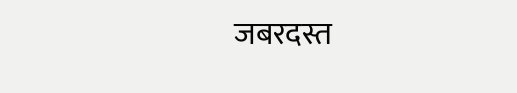जबरदस्त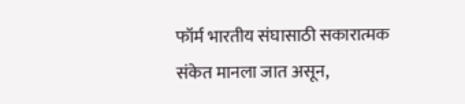फॉर्म भारतीय संघासाठी सकारात्मक संकेत मानला जात असून,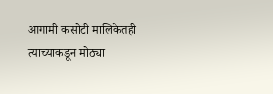आगामी कसोटी मालिकेतही त्याच्याकडून मोठ्या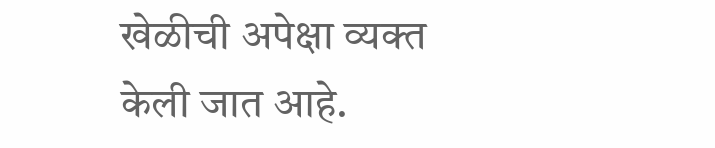खेळीची अपेक्षा व्यक्त केली जात आहे.